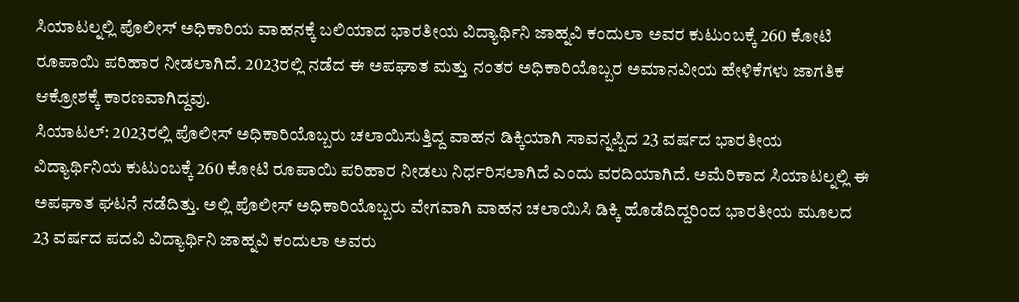ಸಿಯಾಟಲ್ನಲ್ಲಿ ಪೊಲೀಸ್ ಅಧಿಕಾರಿಯ ವಾಹನಕ್ಕೆ ಬಲಿಯಾದ ಭಾರತೀಯ ವಿದ್ಯಾರ್ಥಿನಿ ಜಾಹ್ನವಿ ಕಂದುಲಾ ಅವರ ಕುಟುಂಬಕ್ಕೆ 260 ಕೋಟಿ ರೂಪಾಯಿ ಪರಿಹಾರ ನೀಡಲಾಗಿದೆ. 2023ರಲ್ಲಿ ನಡೆದ ಈ ಅಪಘಾತ ಮತ್ತು ನಂತರ ಅಧಿಕಾರಿಯೊಬ್ಬರ ಅಮಾನವೀಯ ಹೇಳಿಕೆಗಳು ಜಾಗತಿಕ ಆಕ್ರೋಶಕ್ಕೆ ಕಾರಣವಾಗಿದ್ದವು.
ಸಿಯಾಟಲ್: 2023ರಲ್ಲಿ ಪೊಲೀಸ್ ಅಧಿಕಾರಿಯೊಬ್ಬರು ಚಲಾಯಿಸುತ್ತಿದ್ದ ವಾಹನ ಡಿಕ್ಕಿಯಾಗಿ ಸಾವನ್ನಪ್ಪಿದ 23 ವರ್ಷದ ಭಾರತೀಯ ವಿದ್ಯಾರ್ಥಿನಿಯ ಕುಟುಂಬಕ್ಕೆ 260 ಕೋಟಿ ರೂಪಾಯಿ ಪರಿಹಾರ ನೀಡಲು ನಿರ್ಧರಿಸಲಾಗಿದೆ ಎಂದು ವರದಿಯಾಗಿದೆ. ಅಮೆರಿಕಾದ ಸಿಯಾಟಲ್ನಲ್ಲಿ ಈ ಅಪಘಾತ ಘಟನೆ ನಡೆದಿತ್ತು. ಅಲ್ಲಿ ಪೊಲೀಸ್ ಅಧಿಕಾರಿಯೊಬ್ಬರು ವೇಗವಾಗಿ ವಾಹನ ಚಲಾಯಿಸಿ ಡಿಕ್ಕಿ ಹೊಡೆದಿದ್ದರಿಂದ ಭಾರತೀಯ ಮೂಲದ 23 ವರ್ಷದ ಪದವಿ ವಿದ್ಯಾರ್ಥಿನಿ ಜಾಹ್ನವಿ ಕಂದುಲಾ ಅವರು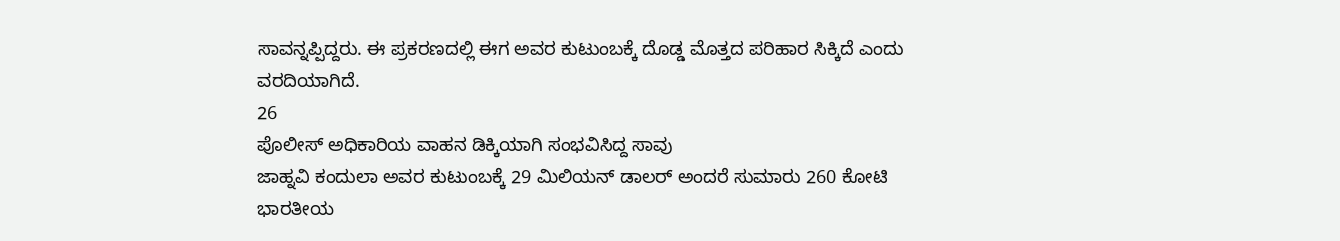ಸಾವನ್ನಪ್ಪಿದ್ದರು. ಈ ಪ್ರಕರಣದಲ್ಲಿ ಈಗ ಅವರ ಕುಟುಂಬಕ್ಕೆ ದೊಡ್ಡ ಮೊತ್ತದ ಪರಿಹಾರ ಸಿಕ್ಕಿದೆ ಎಂದು ವರದಿಯಾಗಿದೆ.
26
ಪೊಲೀಸ್ ಅಧಿಕಾರಿಯ ವಾಹನ ಡಿಕ್ಕಿಯಾಗಿ ಸಂಭವಿಸಿದ್ದ ಸಾವು
ಜಾಹ್ನವಿ ಕಂದುಲಾ ಅವರ ಕುಟುಂಬಕ್ಕೆ 29 ಮಿಲಿಯನ್ ಡಾಲರ್ ಅಂದರೆ ಸುಮಾರು 260 ಕೋಟಿ ಭಾರತೀಯ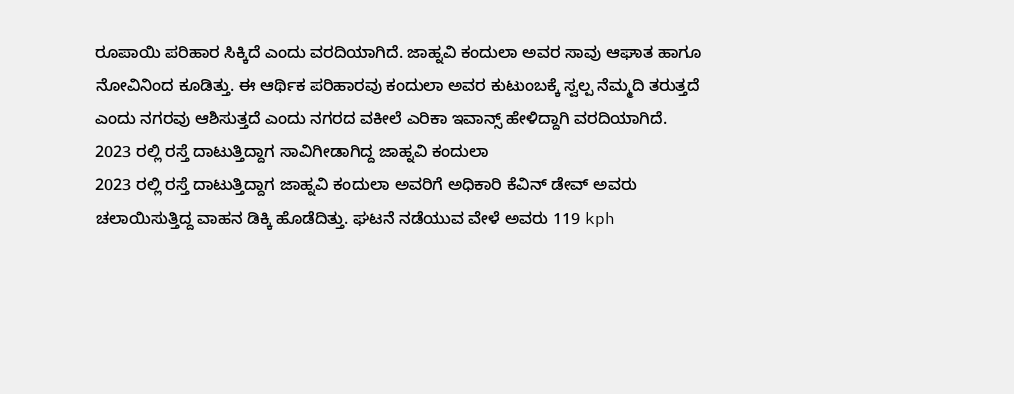ರೂಪಾಯಿ ಪರಿಹಾರ ಸಿಕ್ಕಿದೆ ಎಂದು ವರದಿಯಾಗಿದೆ. ಜಾಹ್ನವಿ ಕಂದುಲಾ ಅವರ ಸಾವು ಆಘಾತ ಹಾಗೂ ನೋವಿನಿಂದ ಕೂಡಿತ್ತು. ಈ ಆರ್ಥಿಕ ಪರಿಹಾರವು ಕಂದುಲಾ ಅವರ ಕುಟುಂಬಕ್ಕೆ ಸ್ವಲ್ಪ ನೆಮ್ಮದಿ ತರುತ್ತದೆ ಎಂದು ನಗರವು ಆಶಿಸುತ್ತದೆ ಎಂದು ನಗರದ ವಕೀಲೆ ಎರಿಕಾ ಇವಾನ್ಸ್ ಹೇಳಿದ್ದಾಗಿ ವರದಿಯಾಗಿದೆ.
2023 ರಲ್ಲಿ ರಸ್ತೆ ದಾಟುತ್ತಿದ್ದಾಗ ಸಾವಿಗೀಡಾಗಿದ್ದ ಜಾಹ್ನವಿ ಕಂದುಲಾ
2023 ರಲ್ಲಿ ರಸ್ತೆ ದಾಟುತ್ತಿದ್ದಾಗ ಜಾಹ್ನವಿ ಕಂದುಲಾ ಅವರಿಗೆ ಅಧಿಕಾರಿ ಕೆವಿನ್ ಡೇವ್ ಅವರು ಚಲಾಯಿಸುತ್ತಿದ್ದ ವಾಹನ ಡಿಕ್ಕಿ ಹೊಡೆದಿತ್ತು. ಘಟನೆ ನಡೆಯುವ ವೇಳೆ ಅವರು 119 kph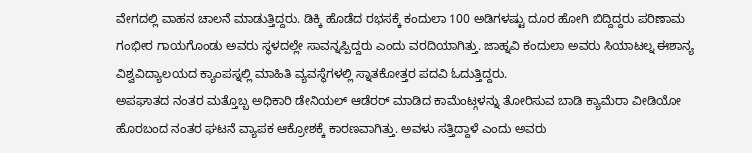ವೇಗದಲ್ಲಿ ವಾಹನ ಚಾಲನೆ ಮಾಡುತ್ತಿದ್ದರು. ಡಿಕ್ಕಿ ಹೊಡೆದ ರಭಸಕ್ಕೆ ಕಂದುಲಾ 100 ಅಡಿಗಳಷ್ಟು ದೂರ ಹೋಗಿ ಬಿದ್ದಿದ್ದರು ಪರಿಣಾಮ ಗಂಭೀರ ಗಾಯಗೊಂಡು ಅವರು ಸ್ಥಳದಲ್ಲೇ ಸಾವನ್ನಪ್ಪಿದ್ದರು ಎಂದು ವರದಿಯಾಗಿತ್ತು. ಜಾಹ್ನವಿ ಕಂದುಲಾ ಅವರು ಸಿಯಾಟಲ್ನ ಈಶಾನ್ಯ ವಿಶ್ವವಿದ್ಯಾಲಯದ ಕ್ಯಾಂಪಸ್ನಲ್ಲಿ ಮಾಹಿತಿ ವ್ಯವಸ್ಥೆಗಳಲ್ಲಿ ಸ್ನಾತಕೋತ್ತರ ಪದವಿ ಓದುತ್ತಿದ್ದರು.
ಅಪಘಾತದ ನಂತರ ಮತ್ತೊಬ್ಬ ಅಧಿಕಾರಿ ಡೇನಿಯಲ್ ಆಡೆರರ್ ಮಾಡಿದ ಕಾಮೆಂಟ್ಗಳನ್ನು ತೋರಿಸುವ ಬಾಡಿ ಕ್ಯಾಮೆರಾ ವೀಡಿಯೋ ಹೊರಬಂದ ನಂತರ ಘಟನೆ ವ್ಯಾಪಕ ಆಕ್ರೋಶಕ್ಕೆ ಕಾರಣವಾಗಿತ್ತು. ಅವಳು ಸತ್ತಿದ್ದಾಳೆ ಎಂದು ಅವರು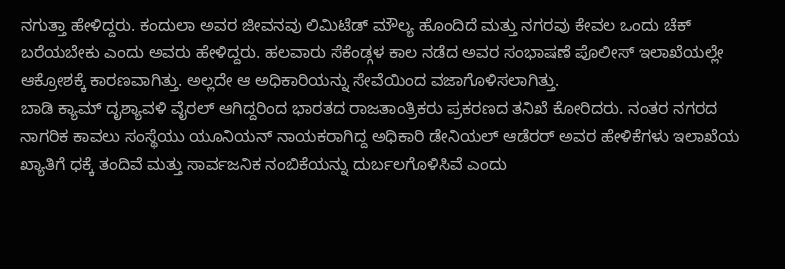ನಗುತ್ತಾ ಹೇಳಿದ್ದರು. ಕಂದುಲಾ ಅವರ ಜೀವನವು ಲಿಮಿಟೆಡ್ ಮೌಲ್ಯ ಹೊಂದಿದೆ ಮತ್ತು ನಗರವು ಕೇವಲ ಒಂದು ಚೆಕ್ ಬರೆಯಬೇಕು ಎಂದು ಅವರು ಹೇಳಿದ್ದರು. ಹಲವಾರು ಸೆಕೆಂಡ್ಗಳ ಕಾಲ ನಡೆದ ಅವರ ಸಂಭಾಷಣೆ ಪೊಲೀಸ್ ಇಲಾಖೆಯಲ್ಲೇ ಆಕ್ರೋಶಕ್ಕೆ ಕಾರಣವಾಗಿತ್ತು. ಅಲ್ಲದೇ ಆ ಅಧಿಕಾರಿಯನ್ನು ಸೇವೆಯಿಂದ ವಜಾಗೊಳಿಸಲಾಗಿತ್ತು.
ಬಾಡಿ ಕ್ಯಾಮ್ ದೃಶ್ಯಾವಳಿ ವೈರಲ್ ಆಗಿದ್ದರಿಂದ ಭಾರತದ ರಾಜತಾಂತ್ರಿಕರು ಪ್ರಕರಣದ ತನಿಖೆ ಕೋರಿದರು. ನಂತರ ನಗರದ ನಾಗರಿಕ ಕಾವಲು ಸಂಸ್ಥೆಯು ಯೂನಿಯನ್ ನಾಯಕರಾಗಿದ್ದ ಅಧಿಕಾರಿ ಡೇನಿಯಲ್ ಆಡೆರರ್ ಅವರ ಹೇಳಿಕೆಗಳು ಇಲಾಖೆಯ ಖ್ಯಾತಿಗೆ ಧಕ್ಕೆ ತಂದಿವೆ ಮತ್ತು ಸಾರ್ವಜನಿಕ ನಂಬಿಕೆಯನ್ನು ದುರ್ಬಲಗೊಳಿಸಿವೆ ಎಂದು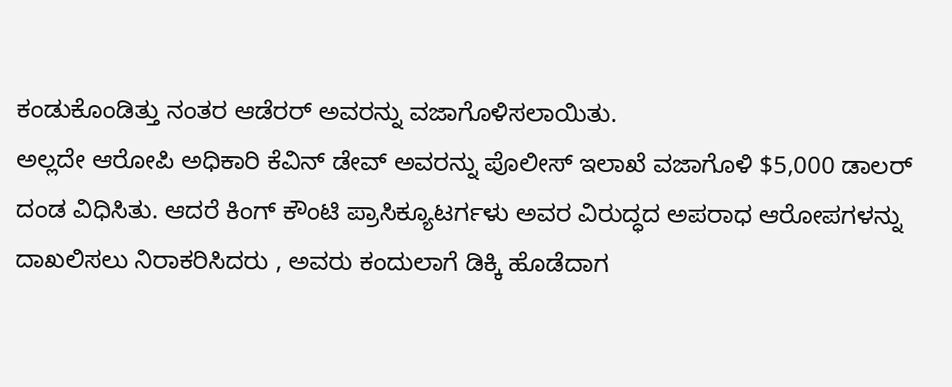ಕಂಡುಕೊಂಡಿತ್ತು ನಂತರ ಆಡೆರರ್ ಅವರನ್ನು ವಜಾಗೊಳಿಸಲಾಯಿತು.
ಅಲ್ಲದೇ ಆರೋಪಿ ಅಧಿಕಾರಿ ಕೆವಿನ್ ಡೇವ್ ಅವರನ್ನು ಪೊಲೀಸ್ ಇಲಾಖೆ ವಜಾಗೊಳಿ $5,000 ಡಾಲರ್ ದಂಡ ವಿಧಿಸಿತು. ಆದರೆ ಕಿಂಗ್ ಕೌಂಟಿ ಪ್ರಾಸಿಕ್ಯೂಟರ್ಗಳು ಅವರ ವಿರುದ್ಧದ ಅಪರಾಧ ಆರೋಪಗಳನ್ನು ದಾಖಲಿಸಲು ನಿರಾಕರಿಸಿದರು , ಅವರು ಕಂದುಲಾಗೆ ಡಿಕ್ಕಿ ಹೊಡೆದಾಗ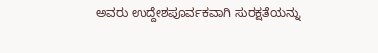ಅವರು ಉದ್ದೇಶಪೂರ್ವಕವಾಗಿ ಸುರಕ್ಷತೆಯನ್ನು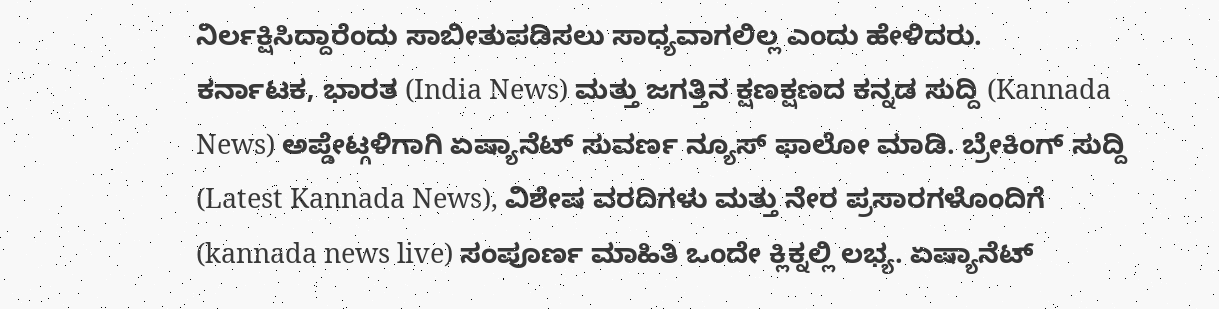ನಿರ್ಲಕ್ಷಿಸಿದ್ದಾರೆಂದು ಸಾಬೀತುಪಡಿಸಲು ಸಾಧ್ಯವಾಗಲಿಲ್ಲ ಎಂದು ಹೇಳಿದರು.
ಕರ್ನಾಟಕ, ಭಾರತ (India News) ಮತ್ತು ಜಗತ್ತಿನ ಕ್ಷಣಕ್ಷಣದ ಕನ್ನಡ ಸುದ್ದಿ (Kannada News) ಅಪ್ಡೇಟ್ಗಳಿಗಾಗಿ ಏಷ್ಯಾನೆಟ್ ಸುವರ್ಣ ನ್ಯೂಸ್ ಫಾಲೋ ಮಾಡಿ. ಬ್ರೇಕಿಂಗ್ ಸುದ್ದಿ (Latest Kannada News), ವಿಶೇಷ ವರದಿಗಳು ಮತ್ತು ನೇರ ಪ್ರಸಾರಗಳೊಂದಿಗೆ (kannada news live) ಸಂಪೂರ್ಣ ಮಾಹಿತಿ ಒಂದೇ ಕ್ಲಿಕ್ನಲ್ಲಿ ಲಭ್ಯ. ಏಷ್ಯಾನೆಟ್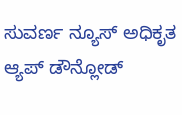ಸುವರ್ಣ ನ್ಯೂಸ್ ಅಧಿಕೃತ ಆ್ಯಪ್ ಡೌನ್ಲೋಡ್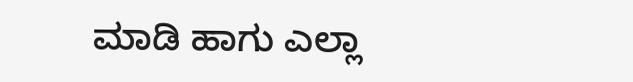ಮಾಡಿ ಹಾಗು ಎಲ್ಲಾ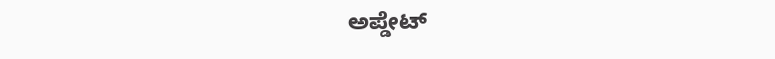ಅಪ್ಡೇಟ್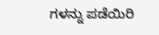ಗಳನ್ನು ಪಡೆಯಿರಿ